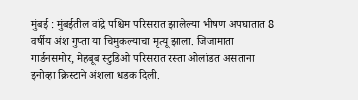मुंबई : मुंबईतील वांद्रे पश्चिम परिसरात झालेल्या भीषण अपघातात 8 वर्षीय अंश गुप्ता या चिमुकल्याचा मृत्यू झाला. जिजामाता गार्डनसमोर, मेहबूब स्टुडिओ परिसरात रस्ता ओलांडत असताना इनोव्हा क्रिस्टाने अंशला धडक दिली.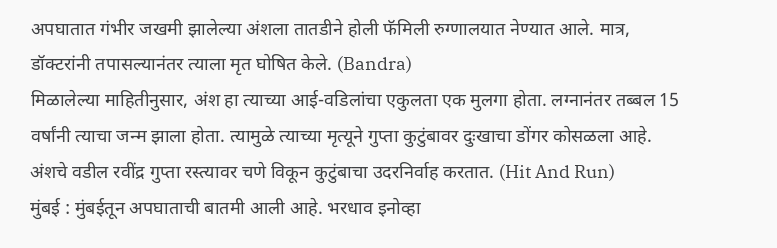अपघातात गंभीर जखमी झालेल्या अंशला तातडीने होली फॅमिली रुग्णालयात नेण्यात आले. मात्र, डॉक्टरांनी तपासल्यानंतर त्याला मृत घोषित केले. (Bandra)
मिळालेल्या माहितीनुसार, अंश हा त्याच्या आई-वडिलांचा एकुलता एक मुलगा होता. लग्नानंतर तब्बल 15 वर्षांनी त्याचा जन्म झाला होता. त्यामुळे त्याच्या मृत्यूने गुप्ता कुटुंबावर दुःखाचा डोंगर कोसळला आहे. अंशचे वडील रवींद्र गुप्ता रस्त्यावर चणे विकून कुटुंबाचा उदरनिर्वाह करतात. (Hit And Run)
मुंबई : मुंबईतून अपघाताची बातमी आली आहे. भरधाव इनोव्हा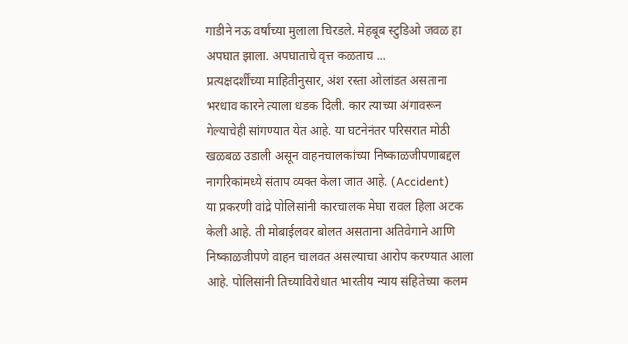गाडीने नऊ वर्षांच्या मुलाला चिरडले. मेहबूब स्टुडिओ जवळ हा अपघात झाला. अपघाताचे वृत्त कळताच ...
प्रत्यक्षदर्शींच्या माहितीनुसार, अंश रस्ता ओलांडत असताना भरधाव कारने त्याला धडक दिली. कार त्याच्या अंगावरून गेल्याचेही सांगण्यात येत आहे. या घटनेनंतर परिसरात मोठी खळबळ उडाली असून वाहनचालकांच्या निष्काळजीपणाबद्दल नागरिकांमध्ये संताप व्यक्त केला जात आहे. (Accident)
या प्रकरणी वांद्रे पोलिसांनी कारचालक मेघा रावल हिला अटक केली आहे. ती मोबाईलवर बोलत असताना अतिवेगाने आणि निष्काळजीपणे वाहन चालवत असल्याचा आरोप करण्यात आला आहे. पोलिसांनी तिच्याविरोधात भारतीय न्याय संहितेच्या कलम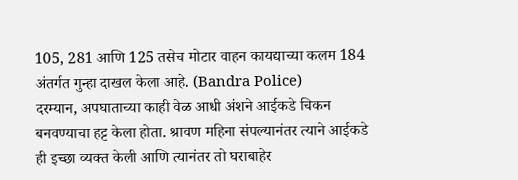105, 281 आणि 125 तसेच मोटार वाहन कायद्याच्या कलम 184 अंतर्गत गुन्हा दाखल केला आहे. (Bandra Police)
दरम्यान, अपघाताच्या काही वेळ आधी अंशने आईकडे चिकन बनवण्याचा हट्ट केला होता. श्रावण महिना संपल्यानंतर त्याने आईकडे ही इच्छा व्यक्त केली आणि त्यानंतर तो घराबाहेर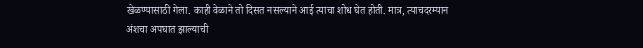खेळण्यासाठी गेला. काही वेळाने तो दिसत नसल्याने आई त्याचा शोध घेत होती. मात्र, त्याचदरम्यान अंशचा अपघात झाल्याची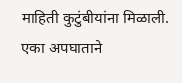माहिती कुटुंबीयांना मिळाली. एका अपघाताने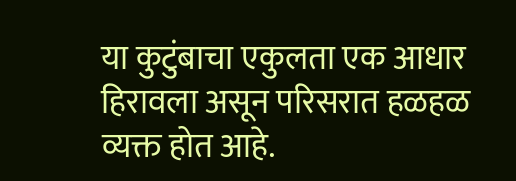या कुटुंबाचा एकुलता एक आधार हिरावला असून परिसरात हळहळ व्यक्त होत आहे.